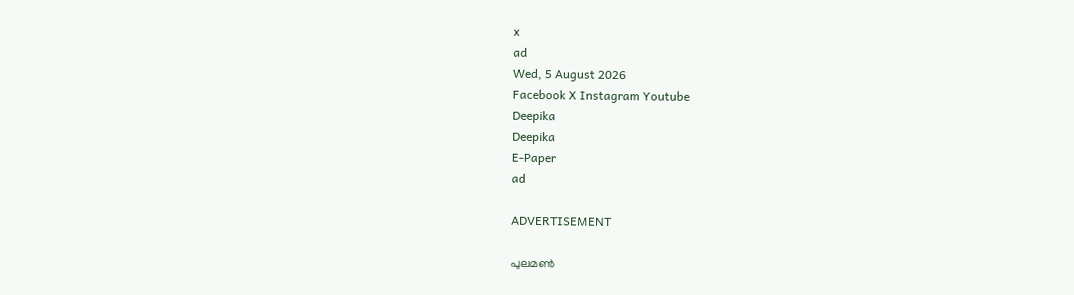x
ad
Wed, 5 August 2026
Facebook X Instagram Youtube
Deepika
Deepika
E-Paper
ad

ADVERTISEMENT

പുലമണ്‍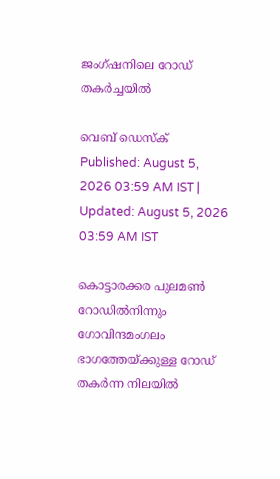ജംഗ്ഷനിലെ റോഡ് തകര്‍ച്ചയില്‍

വെബ് ഡെസ്ക്
Published: August 5, 2026 03:59 AM IST | Updated: August 5, 2026 03:59 AM IST

കൊട്ടാരക്കര പുലമണ്‍ റോഡില്‍നിന്നും ഗോവിന്ദമംഗലം ഭാഗത്തേയ്ക്കുള്ള റോഡ് തകര്‍ന്ന നിലയില്‍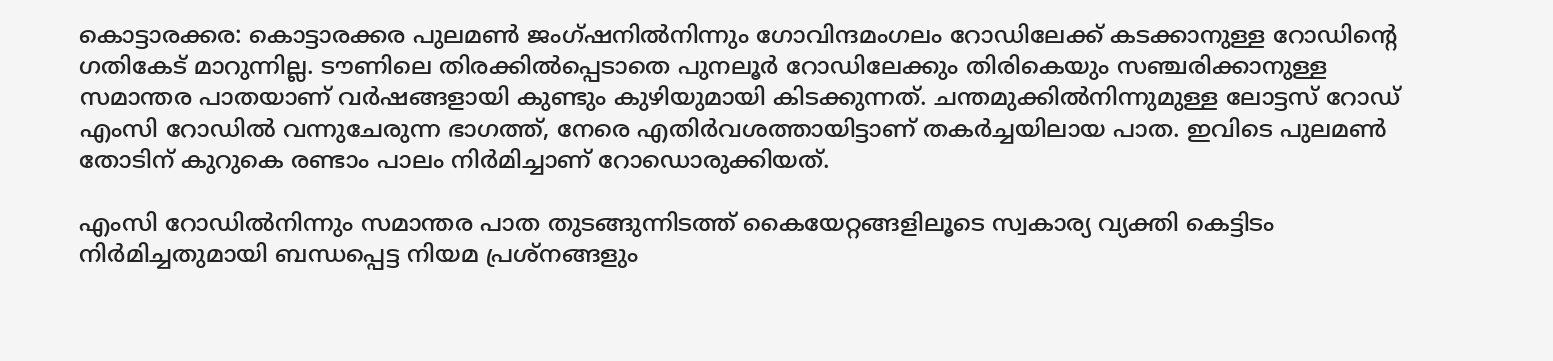കൊട്ടാരക്കര: കൊട്ടാരക്കര പുലമണ്‍ ജംഗ്ഷനില്‍നിന്നും ഗോവിന്ദമംഗലം റോഡിലേക്ക് കടക്കാനുള്ള റോഡിന്റെ ഗതികേട് മാറുന്നില്ല. ടൗണിലെ തിരക്കില്‍പ്പെടാതെ പുനലൂര്‍ റോഡിലേക്കും തിരികെയും സഞ്ചരിക്കാനുള്ള സമാന്തര പാതയാണ് വര്‍ഷങ്ങളായി കുണ്ടും കുഴിയുമായി കിടക്കുന്നത്. ചന്തമുക്കില്‍നിന്നുമുള്ള ലോട്ടസ് റോഡ് എംസി റോഡില്‍ വന്നുചേരുന്ന ഭാഗത്ത്, നേരെ എതിര്‍വശത്തായിട്ടാണ് തകര്‍ച്ചയിലായ പാത. ഇവിടെ പുലമണ്‍ തോടിന് കുറുകെ രണ്ടാം പാലം നിര്‍മിച്ചാണ് റോഡൊരുക്കിയത്.

എംസി റോഡില്‍നിന്നും സമാന്തര പാത തുടങ്ങുന്നിടത്ത് കൈയേറ്റങ്ങളിലൂടെ സ്വകാര്യ വ്യക്തി കെട്ടിടം നിര്‍മിച്ചതുമായി ബന്ധപ്പെട്ട നിയമ പ്രശ്‌നങ്ങളും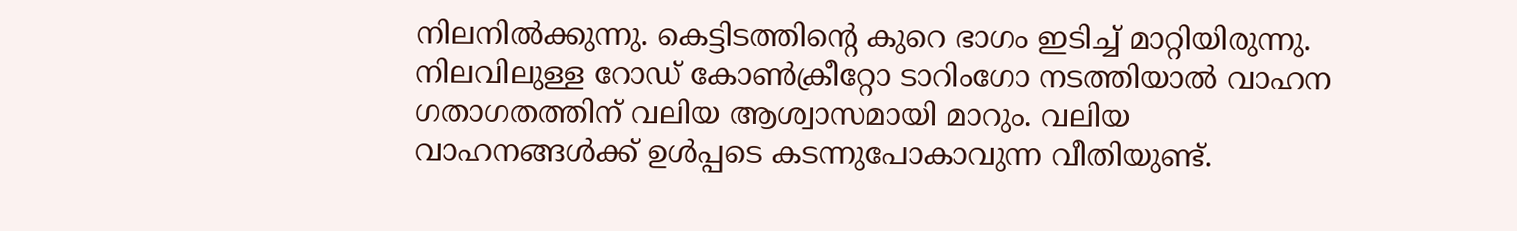നിലനില്‍ക്കുന്നു. കെട്ടിടത്തിന്‍റെ കുറെ ഭാഗം ഇടിച്ച് മാറ്റിയിരുന്നു. നിലവിലുള്ള റോഡ് കോണ്‍ക്രീറ്റോ ടാറിംഗോ നടത്തിയാല്‍ വാഹന ഗതാഗതത്തിന് വലിയ ആശ്വാസമായി മാറും. വലിയ വാഹനങ്ങള്‍ക്ക് ഉള്‍പ്പടെ കടന്നുപോകാവുന്ന വീതിയുണ്ട്.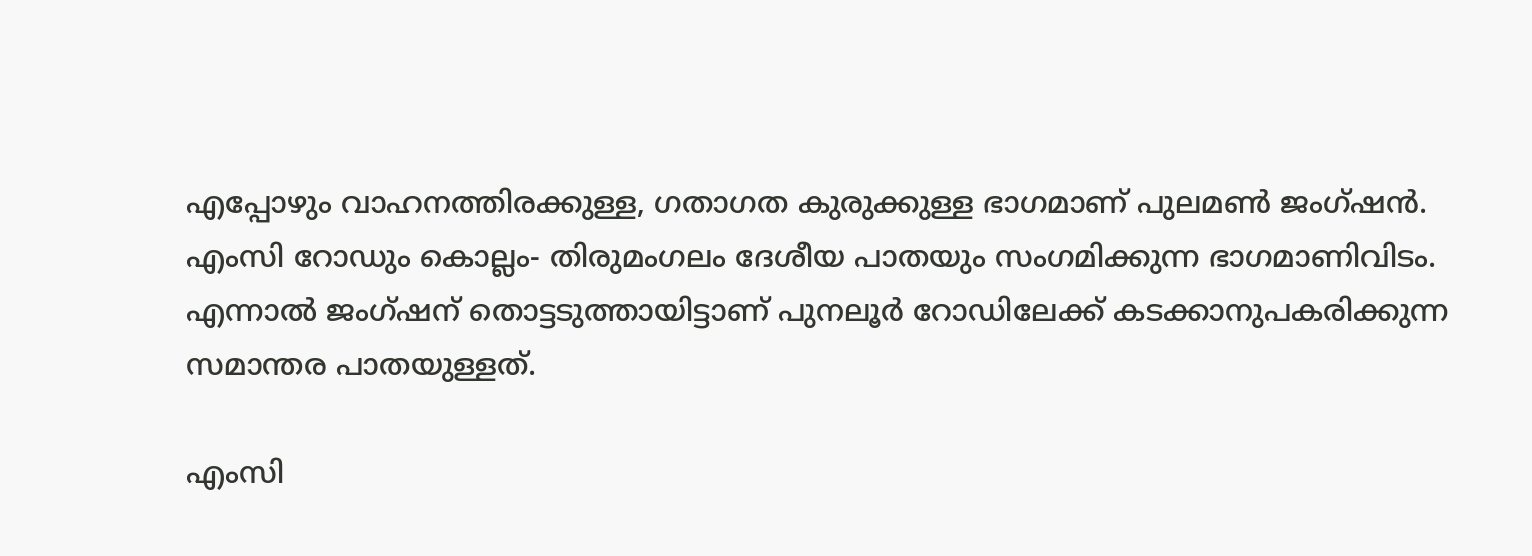എപ്പോഴും വാഹനത്തിരക്കുള്ള, ഗതാഗത കുരുക്കുള്ള ഭാഗമാണ് പുലമണ്‍ ജംഗ്ഷന്‍. എംസി റോഡും കൊല്ലം- തിരുമംഗലം ദേശീയ പാതയും സംഗമിക്കുന്ന ഭാഗമാണിവിടം. എന്നാല്‍ ജംഗ്ഷന് തൊട്ടടുത്തായിട്ടാണ് പുനലൂര്‍ റോഡിലേക്ക് കടക്കാനുപകരിക്കുന്ന സമാന്തര പാതയുള്ളത്.

എംസി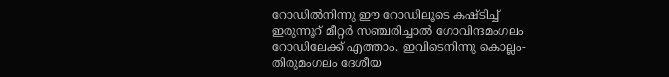റോഡില്‍നിന്നു ഈ റോഡിലൂടെ കഷ്ടിച്ച് ഇരുന്നൂറ് മീറ്റര്‍ സഞ്ചരിച്ചാല്‍ ഗോവിന്ദമംഗലം റോഡിലേക്ക് എത്താം. ഇവിടെനിന്നു കൊല്ലം- തിരുമംഗലം ദേശീയ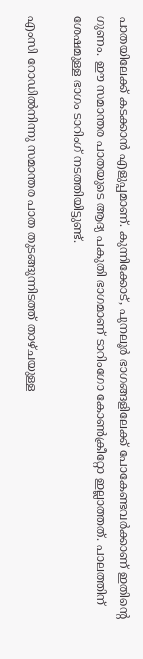പാതയിലേക്ക് കടക്കാന്‍ എളുപ്പമാണ്. കുന്നിക്കോട്, പുനലൂര്‍ ഭാഗങ്ങളിലേക്ക് പോകേണ്ടവര്‍ക്കാണ് ഇതിന്റെ ഗുണം. ഈ സമാന്തര പാതയുടെ ആദ്യ പകുതി ഭാഗമാണ് ടാറിംഗോ കോണ്‍ക്രീറ്റോ ഇല്ലാത്തത്. പാലത്തിന് ശേഷമുള്ള ഭാഗം ടാറിംഗ് നടത്തിയിട്ടുണ്ട്.

എംസി റോഡില്‍നിന്നു സമാന്തര പാത തുടങ്ങുന്നിടത്ത് താഴ്ചയുള്ള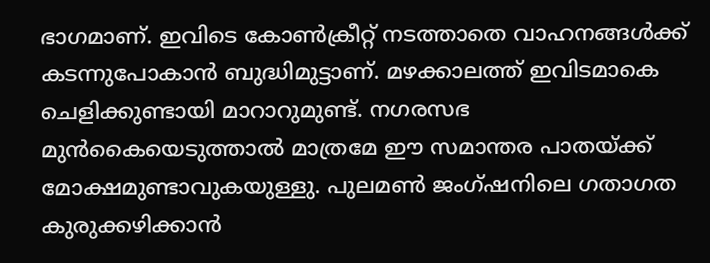ഭാഗമാണ്. ഇവിടെ കോണ്‍ക്രീറ്റ് നടത്താതെ വാഹനങ്ങള്‍ക്ക് കടന്നുപോകാന്‍ ബുദ്ധിമുട്ടാണ്. മഴക്കാലത്ത് ഇവിടമാകെ ചെളിക്കുണ്ടായി മാറാറുമുണ്ട്. നഗരസഭ മുന്‍കൈയെടുത്താല്‍ മാത്രമേ ഈ സമാന്തര പാതയ്ക്ക് മോക്ഷമുണ്ടാവുകയുള്ളു. പുലമണ്‍ ജംഗ്ഷനിലെ ഗതാഗത കുരുക്കഴിക്കാന്‍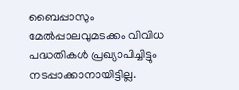ബൈപ്പാസും മേല്‍പ്പാലവുമടക്കം വിവിധ പദ്ധതികള്‍ പ്രഖ്യാപിച്ചിട്ടും നടപ്പാക്കാനായിട്ടില്ല.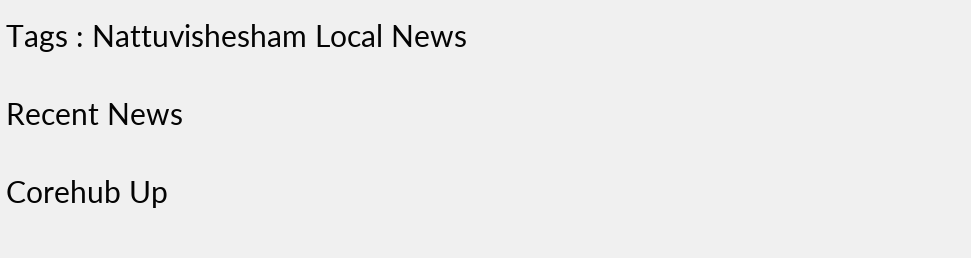Tags : Nattuvishesham Local News

Recent News

Corehub Up